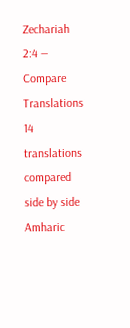Zechariah 2:4 — Compare Translations
14 translations compared side by side
Amharic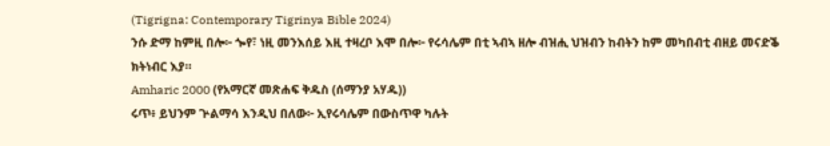(Tigrigna: Contemporary Tigrinya Bible 2024)
ንሱ ድማ ከምዚ በሎ፦ ጐየ፣ ነዚ መንእሰይ እዚ ተዛረቦ እሞ በሎ፦ የሩሳሌም በቲ ኣብኣ ዘሎ ብዝሒ ህዝብን ከብትን ከም መካበብቲ ብዘይ መናድቕ ክትነብር እያ።
Amharic 2000 (የአማርኛ መጽሐፍ ቅዱስ (ሰማንያ አሃዱ))
ሩጥ፥ ይህንም ጕልማሳ እንዲህ በለው፦ ኢየሩሳሌም በውስጥዋ ካሉት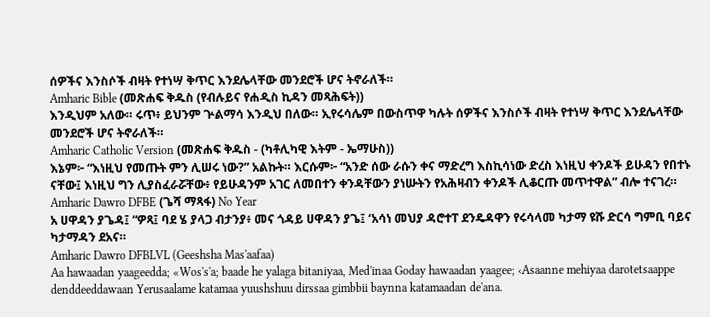ሰዎችና እንስሶች ብዛት የተነሣ ቅጥር እንደሌላቸው መንደሮች ሆና ትኖራለች።
Amharic Bible (መጽሐፍ ቅዱስ (የብሉይና የሐዲስ ኪዳን መጻሕፍት))
እንዲህም አለው። ሩጥ፥ ይህንም ጕልማሳ እንዲህ በለው። ኢየሩሳሌም በውስጥዋ ካሉት ሰዎችና እንስሶች ብዛት የተነሣ ቅጥር እንደሌላቸው መንደሮች ሆና ትኖራለች።
Amharic Catholic Version (መጽሐፍ ቅዱስ - (ካቶሊካዊ እትም - ኤማሁስ))
እኔም፦ “እነዚህ የመጡት ምን ሊሠሩ ነው?” አልኩት። እርሱም፦ “አንድ ሰው ራሱን ቀና ማድረግ እስኪሳነው ድረስ እነዚህ ቀንዶች ይሁዳን የበተኑ ናቸው፤ እነዚህ ግን ሊያስፈራሯቸው፥ የይሁዳንም አገር ለመበተን ቀንዳቸውን ያነሡትን የአሕዛብን ቀንዶች ሊቆርጡ መጥተዋል” ብሎ ተናገረ።
Amharic Dawro DFBE (ጌሻ ማጻፋ) No Year
አ ሀዋዳን ያጌዳ፤ “ዎጻ፤ ባደ ሄ ያላጋ ብታንያ፥ መና ጎዳይ ሀዋዳን ያጌ፤ ‘አሳነ መህያ ዳሮተፐ ደንዴዳዋን የሩሳላመ ካታማ ዩሹ ድርሳ ግምቢ ባይና ካታማዳን ደአና።
Amharic Dawro DFBLVL (Geeshsha Mas'aafaa)
Aa hawaadan yaageedda; «Wos's'a; baade he yalaga bitaniyaa, Med'inaa Goday hawaadan yaagee; ‹Asaanne mehiyaa darotetsaappe denddeeddawaan Yerusaalame katamaa yuushshuu dirssaa gimbbii baynna katamaadan de'ana.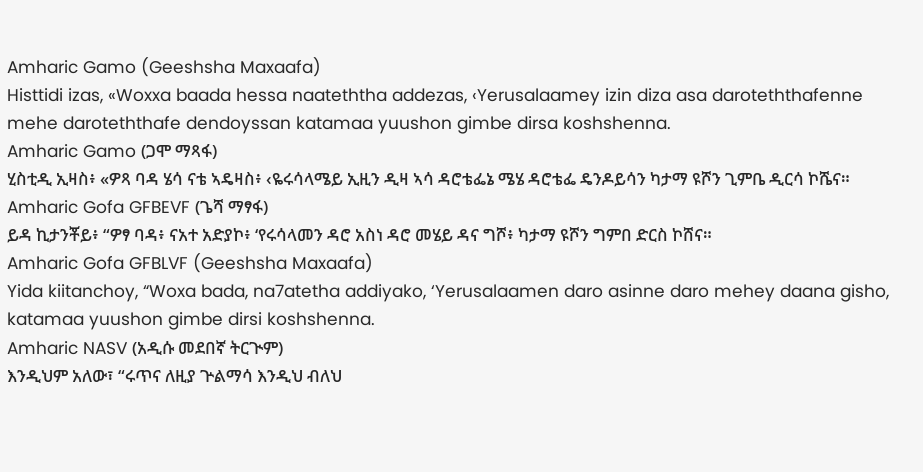Amharic Gamo (Geeshsha Maxaafa)
Histtidi izas, «Woxxa baada hessa naateththa addezas, ‹Yerusalaamey izin diza asa daroteththafenne mehe daroteththafe dendoyssan katamaa yuushon gimbe dirsa koshshenna.
Amharic Gamo (ጋሞ ማጻፋ)
ሂስቲዲ ኢዛስ፥ «ዎጻ ባዳ ሄሳ ናቴ ኣዴዛስ፥ ‹ዬሩሳላሜይ ኢዚን ዲዛ ኣሳ ዳሮቴፌኔ ሜሄ ዳሮቴፌ ዴንዶይሳን ካታማ ዩሾን ጊምቤ ዲርሳ ኮሼና።
Amharic Gofa GFBEVF (ጌሻ ማፃፋ)
ይዳ ኪታንቾይ፥ “ዎፃ ባዳ፥ ናአተ አድያኮ፥ ‘የሩሳላመን ዳሮ አስነ ዳሮ መሄይ ዳና ግሾ፥ ካታማ ዩሾን ግምበ ድርስ ኮሸና።
Amharic Gofa GFBLVF (Geeshsha Maxaafa)
Yida kiitanchoy, “Woxa bada, na7atetha addiyako, ‘Yerusalaamen daro asinne daro mehey daana gisho, katamaa yuushon gimbe dirsi koshshenna.
Amharic NASV (አዲሱ መደበኛ ትርጒም)
እንዲህም አለው፣ “ሩጥና ለዚያ ጕልማሳ እንዲህ ብለህ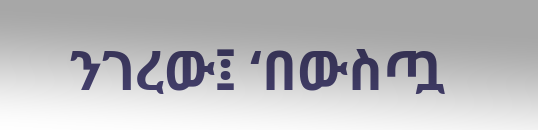ንገረው፤ ‘በውስጧ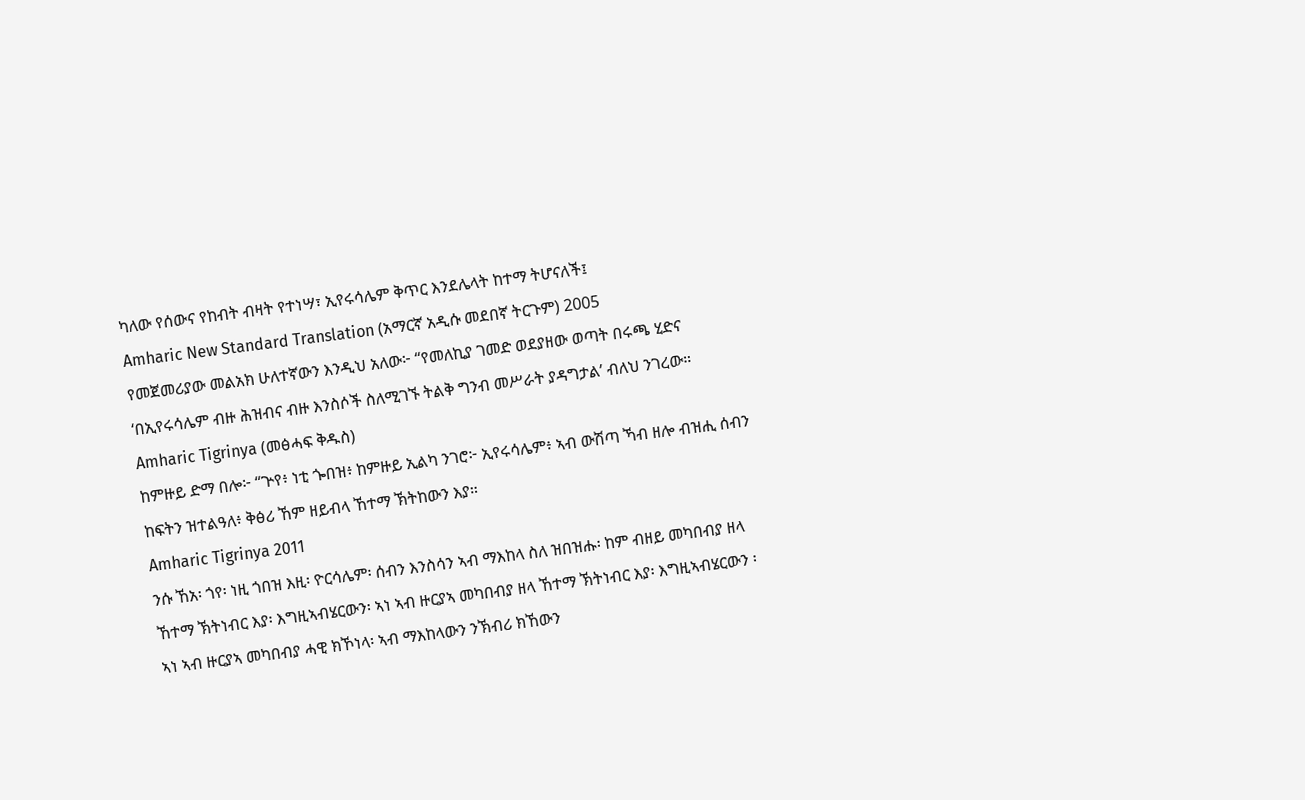ካለው የሰውና የከብት ብዛት የተነሣ፣ ኢየሩሳሌም ቅጥር እንደሌላት ከተማ ትሆናለች፤
Amharic New Standard Translation (አማርኛ አዲሱ መደበኛ ትርጉም) 2005
የመጀመሪያው መልአክ ሁለተኛውን እንዲህ አለው፦ “የመለኪያ ገመድ ወደያዘው ወጣት በሩጫ ሂድና ‘በኢየሩሳሌም ብዙ ሕዝብና ብዙ እንስሶች ስለሚገኙ ትልቅ ግንብ መሥራት ያዳግታል’ ብለህ ንገረው።
Amharic Tigrinya (መፅሓፍ ቅዱስ)
ከምዙይ ድማ በሎ፦ “ጕየ፥ ነቲ ጐበዝ፥ ከምዙይ ኢልካ ንገሮ፦ ኢየሩሳሌም፥ ኣብ ውሽጣ ኻብ ዘሎ ብዝሒ ሰብን ከፍትን ዝተልዓለ፥ ቅፅሪ ኸም ዘይብላ ኸተማ ኽትከውን እያ።
Amharic Tigrinya 2011
ንሱ ኸአ፡ ጎየ፡ ነዚ ጎበዝ እዚ፡ ዮርሳሌም፡ ሰብን እንስሳን ኣብ ማእከላ ስለ ዝበዝሑ፡ ከም ብዘይ መካበብያ ዘላ ኸተማ ኽትነብር እያ፡ እግዚኣብሄርውን፡ ኣነ ኣብ ዙርያኣ መካበብያ ዘላ ኸተማ ኽትነብር እያ፡ እግዚኣብሄርውን ፡ ኣነ ኣብ ዙርያኣ መካበብያ ሓዊ ክኾነላ፡ ኣብ ማእከላውን ንኽብሪ ክኸውን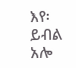እየ፡ ይብል አሎ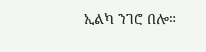ኢልካ ንገሮ በሎ።